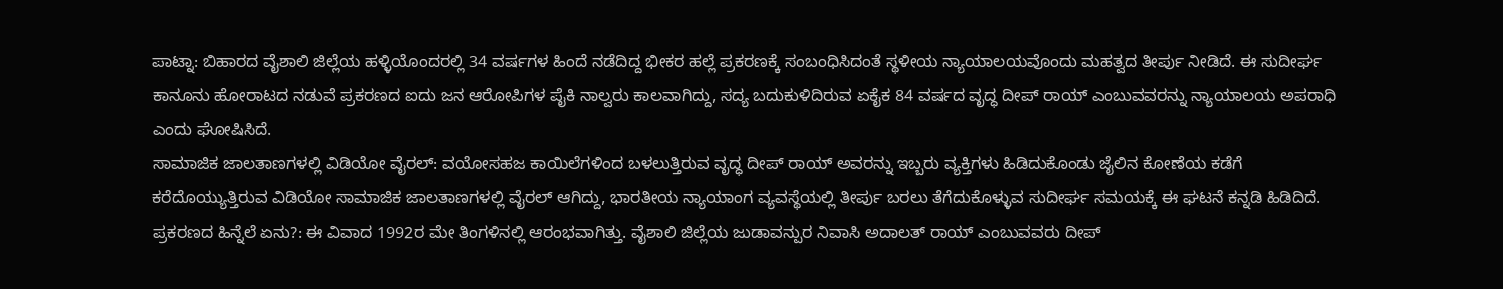ಪಾಟ್ನಾ: ಬಿಹಾರದ ವೈಶಾಲಿ ಜಿಲ್ಲೆಯ ಹಳ್ಳಿಯೊಂದರಲ್ಲಿ 34 ವರ್ಷಗಳ ಹಿಂದೆ ನಡೆದಿದ್ದ ಭೀಕರ ಹಲ್ಲೆ ಪ್ರಕರಣಕ್ಕೆ ಸಂಬಂಧಿಸಿದಂತೆ ಸ್ಥಳೀಯ ನ್ಯಾಯಾಲಯವೊಂದು ಮಹತ್ವದ ತೀರ್ಪು ನೀಡಿದೆ. ಈ ಸುದೀರ್ಘ ಕಾನೂನು ಹೋರಾಟದ ನಡುವೆ ಪ್ರಕರಣದ ಐದು ಜನ ಆರೋಪಿಗಳ ಪೈಕಿ ನಾಲ್ವರು ಕಾಲವಾಗಿದ್ದು, ಸದ್ಯ ಬದುಕುಳಿದಿರುವ ಏಕೈಕ 84 ವರ್ಷದ ವೃದ್ಧ ದೀಪ್ ರಾಯ್ ಎಂಬುವವರನ್ನು ನ್ಯಾಯಾಲಯ ಅಪರಾಧಿ ಎಂದು ಘೋಷಿಸಿದೆ.
ಸಾಮಾಜಿಕ ಜಾಲತಾಣಗಳಲ್ಲಿ ವಿಡಿಯೋ ವೈರಲ್: ವಯೋಸಹಜ ಕಾಯಿಲೆಗಳಿಂದ ಬಳಲುತ್ತಿರುವ ವೃದ್ಧ ದೀಪ್ ರಾಯ್ ಅವರನ್ನು ಇಬ್ಬರು ವ್ಯಕ್ತಿಗಳು ಹಿಡಿದುಕೊಂಡು ಜೈಲಿನ ಕೋಣೆಯ ಕಡೆಗೆ ಕರೆದೊಯ್ಯುತ್ತಿರುವ ವಿಡಿಯೋ ಸಾಮಾಜಿಕ ಜಾಲತಾಣಗಳಲ್ಲಿ ವೈರಲ್ ಆಗಿದ್ದು, ಭಾರತೀಯ ನ್ಯಾಯಾಂಗ ವ್ಯವಸ್ಥೆಯಲ್ಲಿ ತೀರ್ಪು ಬರಲು ತೆಗೆದುಕೊಳ್ಳುವ ಸುದೀರ್ಘ ಸಮಯಕ್ಕೆ ಈ ಘಟನೆ ಕನ್ನಡಿ ಹಿಡಿದಿದೆ.
ಪ್ರಕರಣದ ಹಿನ್ನೆಲೆ ಏನು?: ಈ ವಿವಾದ 1992ರ ಮೇ ತಿಂಗಳಿನಲ್ಲಿ ಆರಂಭವಾಗಿತ್ತು. ವೈಶಾಲಿ ಜಿಲ್ಲೆಯ ಜುಡಾವನ್ಪುರ ನಿವಾಸಿ ಅದಾಲತ್ ರಾಯ್ ಎಂಬುವವರು ದೀಪ್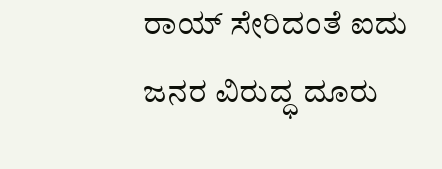ರಾಯ್ ಸೇರಿದಂತೆ ಐದು ಜನರ ವಿರುದ್ಧ ದೂರು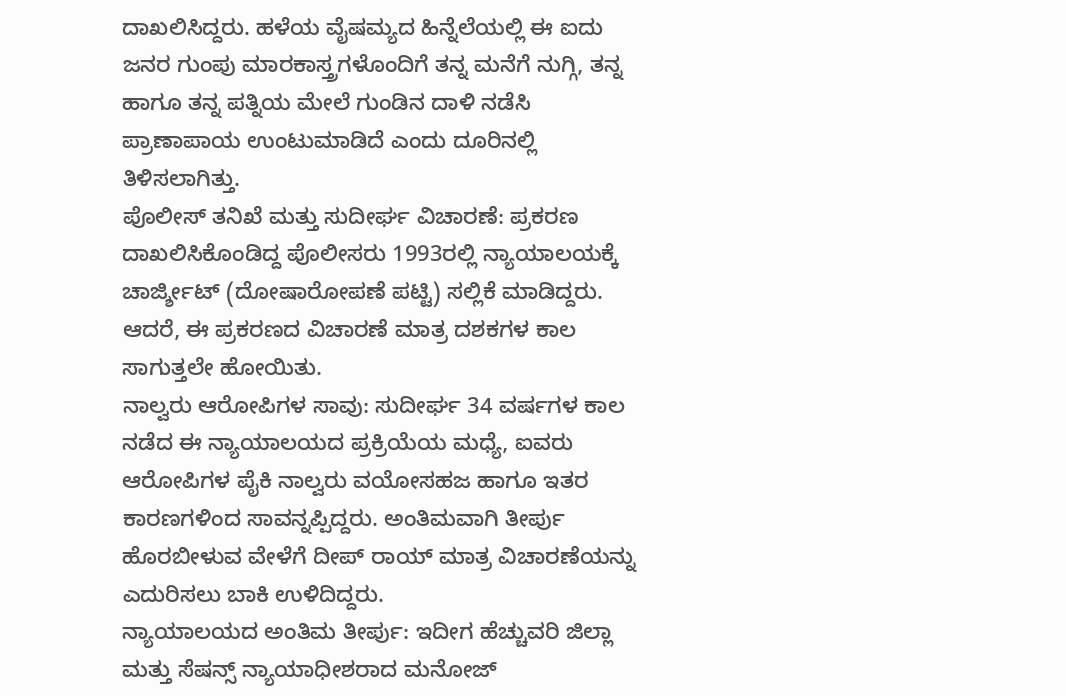ದಾಖಲಿಸಿದ್ದರು. ಹಳೆಯ ವೈಷಮ್ಯದ ಹಿನ್ನೆಲೆಯಲ್ಲಿ ಈ ಐದು ಜನರ ಗುಂಪು ಮಾರಕಾಸ್ತ್ರಗಳೊಂದಿಗೆ ತನ್ನ ಮನೆಗೆ ನುಗ್ಗಿ, ತನ್ನ ಹಾಗೂ ತನ್ನ ಪತ್ನಿಯ ಮೇಲೆ ಗುಂಡಿನ ದಾಳಿ ನಡೆಸಿ ಪ್ರಾಣಾಪಾಯ ಉಂಟುಮಾಡಿದೆ ಎಂದು ದೂರಿನಲ್ಲಿ ತಿಳಿಸಲಾಗಿತ್ತು.
ಪೊಲೀಸ್ ತನಿಖೆ ಮತ್ತು ಸುದೀರ್ಘ ವಿಚಾರಣೆ: ಪ್ರಕರಣ ದಾಖಲಿಸಿಕೊಂಡಿದ್ದ ಪೊಲೀಸರು 1993ರಲ್ಲಿ ನ್ಯಾಯಾಲಯಕ್ಕೆ ಚಾರ್ಜ್ಶೀಟ್ (ದೋಷಾರೋಪಣೆ ಪಟ್ಟಿ) ಸಲ್ಲಿಕೆ ಮಾಡಿದ್ದರು. ಆದರೆ, ಈ ಪ್ರಕರಣದ ವಿಚಾರಣೆ ಮಾತ್ರ ದಶಕಗಳ ಕಾಲ ಸಾಗುತ್ತಲೇ ಹೋಯಿತು.
ನಾಲ್ವರು ಆರೋಪಿಗಳ ಸಾವು: ಸುದೀರ್ಘ 34 ವರ್ಷಗಳ ಕಾಲ ನಡೆದ ಈ ನ್ಯಾಯಾಲಯದ ಪ್ರಕ್ರಿಯೆಯ ಮಧ್ಯೆ, ಐವರು ಆರೋಪಿಗಳ ಪೈಕಿ ನಾಲ್ವರು ವಯೋಸಹಜ ಹಾಗೂ ಇತರ ಕಾರಣಗಳಿಂದ ಸಾವನ್ನಪ್ಪಿದ್ದರು. ಅಂತಿಮವಾಗಿ ತೀರ್ಪು ಹೊರಬೀಳುವ ವೇಳೆಗೆ ದೀಪ್ ರಾಯ್ ಮಾತ್ರ ವಿಚಾರಣೆಯನ್ನು ಎದುರಿಸಲು ಬಾಕಿ ಉಳಿದಿದ್ದರು.
ನ್ಯಾಯಾಲಯದ ಅಂತಿಮ ತೀರ್ಪು: ಇದೀಗ ಹೆಚ್ಚುವರಿ ಜಿಲ್ಲಾ ಮತ್ತು ಸೆಷನ್ಸ್ ನ್ಯಾಯಾಧೀಶರಾದ ಮನೋಜ್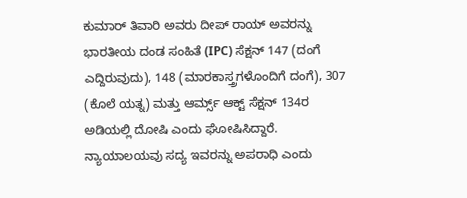ಕುಮಾರ್ ತಿವಾರಿ ಅವರು ದೀಪ್ ರಾಯ್ ಅವರನ್ನು ಭಾರತೀಯ ದಂಡ ಸಂಹಿತೆ (IPC) ಸೆಕ್ಷನ್ 147 (ದಂಗೆ ಎದ್ದಿರುವುದು), 148 (ಮಾರಕಾಸ್ತ್ರಗಳೊಂದಿಗೆ ದಂಗೆ), 307 (ಕೊಲೆ ಯತ್ನ) ಮತ್ತು ಆರ್ಮ್ಸ್ ಆಕ್ಟ್ ಸೆಕ್ಷನ್ 134ರ ಅಡಿಯಲ್ಲಿ ದೋಷಿ ಎಂದು ಘೋಷಿಸಿದ್ದಾರೆ. ನ್ಯಾಯಾಲಯವು ಸದ್ಯ ಇವರನ್ನು ಅಪರಾಧಿ ಎಂದು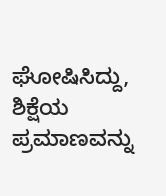ಘೋಷಿಸಿದ್ದು, ಶಿಕ್ಷೆಯ ಪ್ರಮಾಣವನ್ನು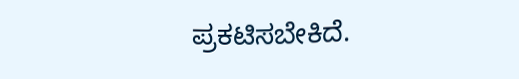ಪ್ರಕಟಿಸಬೇಕಿದೆ.